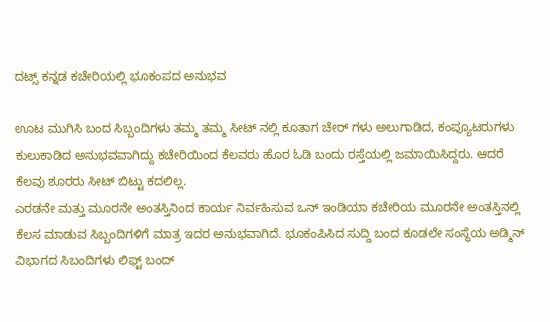ದಟ್ಸ್ ಕನ್ನಡ ಕಚೇರಿಯಲ್ಲಿ ಭೂಕಂಪದ ಅನುಭವ

ಊಟ ಮುಗಿಸಿ ಬಂದ ಸಿಬ್ಬಂದಿಗಳು ತಮ್ಮ ತಮ್ಮ ಸೀಟ್ ನಲ್ಲಿ ಕೂತಾಗ ಚೇರ್ ಗಳು ಅಲುಗಾಡಿದ, ಕಂಪ್ಯೂಟರುಗಳು ಕುಲುಕಾಡಿದ ಅನುಭವವಾಗಿದ್ದು ಕಚೇರಿಯಿಂದ ಕೆಲವರು ಹೊರ ಓಡಿ ಬಂದು ರಸ್ತೆಯಲ್ಲಿ ಜಮಾಯಿಸಿದ್ದರು. ಆದರೆ ಕೆಲವು ಶೂರರು ಸೀಟ್ ಬಿಟ್ಟು ಕದಲಿಲ್ಲ.
ಎರಡನೇ ಮತ್ತು ಮೂರನೇ ಅಂತಸ್ತಿನಿಂದ ಕಾರ್ಯ ನಿರ್ವಹಿಸುವ ಒನ್ ಇಂಡಿಯಾ ಕಚೇರಿಯ ಮೂರನೇ ಅಂತಸ್ತಿನಲ್ಲಿ ಕೆಲಸ ಮಾಡುವ ಸಿಬ್ಬಂದಿಗಳಿಗೆ ಮಾತ್ರ ಇದರ ಅನುಭವಾಗಿದೆ. ಭೂಕಂಪಿಸಿದ ಸುದ್ದಿ ಬಂದ ಕೂಡಲೇ ಸಂಸ್ಥೆಯ ಅಡ್ಮಿನ್ ವಿಭಾಗದ ಸಿಬಂದಿಗಳು ಲಿಫ್ಟ್ ಬಂದ್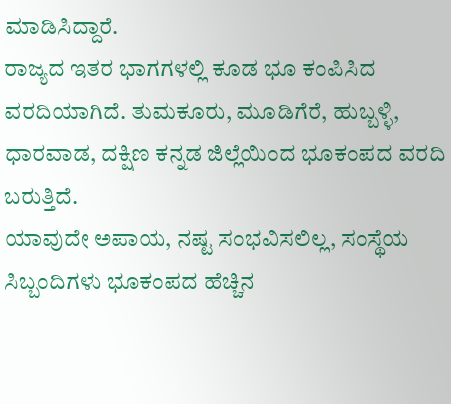ಮಾಡಿಸಿದ್ದಾರೆ.
ರಾಜ್ಯದ ಇತರ ಭಾಗಗಳಲ್ಲಿ ಕೂಡ ಭೂ ಕಂಪಿಸಿದ ವರದಿಯಾಗಿದೆ. ತುಮಕೂರು, ಮೂಡಿಗೆರೆ, ಹುಬ್ಬಳ್ಳಿ, ಧಾರವಾಡ, ದಕ್ಷಿಣ ಕನ್ನಡ ಜಿಲ್ಲೆಯಿಂದ ಭೂಕಂಪದ ವರದಿ ಬರುತ್ತಿದೆ.
ಯಾವುದೇ ಅಪಾಯ, ನಷ್ಟ ಸಂಭವಿಸಲಿಲ್ಲ, ಸಂಸ್ಥೆಯ ಸಿಬ್ಬಂದಿಗಳು ಭೂಕಂಪದ ಹೆಚ್ಚಿನ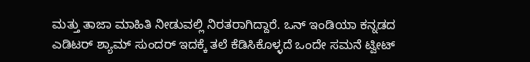ಮತ್ತು ತಾಜಾ ಮಾಹಿತಿ ನೀಡುವಲ್ಲಿ ನಿರತರಾಗಿದ್ದಾರೆ. ಒನ್ ಇಂಡಿಯಾ ಕನ್ನಡದ ಎಡಿಟರ್ ಶ್ಯಾಮ್ ಸುಂದರ್ ಇದಕ್ಕೆ ತಲೆ ಕೆಡಿಸಿಕೊಳ್ಳದೆ ಒಂದೇ ಸಮನೆ ಟ್ವೀಟ್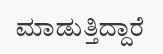ಮಾಡುತ್ತಿದ್ದಾರೆ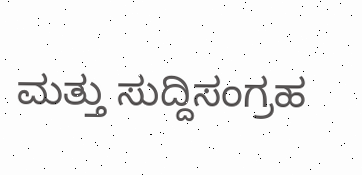ಮತ್ತು ಸುದ್ದಿಸಂಗ್ರಹ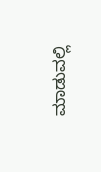ಮಾಡುವಲ್ಲಿ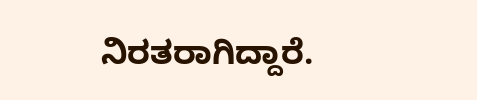ನಿರತರಾಗಿದ್ದಾರೆ.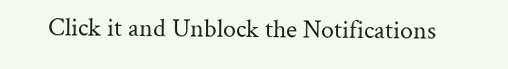Click it and Unblock the Notifications